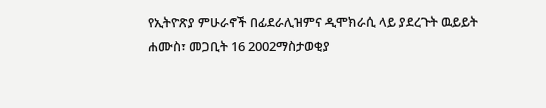የኢትዮጽያ ምሁራኖች በፊደራሊዝምና ዲሞክራሲ ላይ ያደረጉት ዉይይት
ሐሙስ፣ መጋቢት 16 2002ማስታወቂያ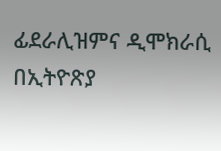ፊደራሊዝምና ዲሞክራሲ በኢትዮጽያ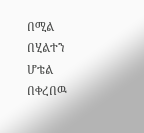በሚል በሂልተን ሆቴል በቀረበዉ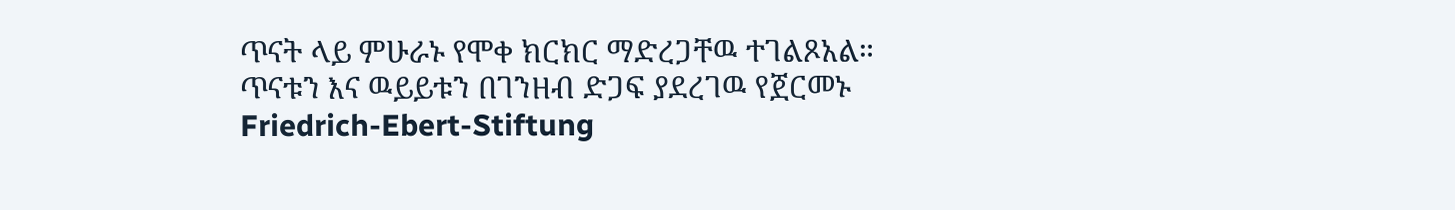ጥናት ላይ ምሁራኑ የሞቀ ክርክር ማድረጋቸዉ ተገልጾአል። ጥናቱን እና ዉይይቱን በገንዘብ ድጋፍ ያደረገዉ የጀርመኑ Friedrich-Ebert-Stiftung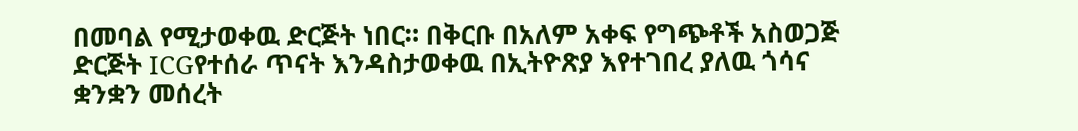በመባል የሚታወቀዉ ድርጅት ነበር። በቅርቡ በአለም አቀፍ የግጭቶች አስወጋጅ ድርጅት ICGየተሰራ ጥናት እንዳስታወቀዉ በኢትዮጽያ እየተገበረ ያለዉ ጎሳና ቋንቋን መሰረት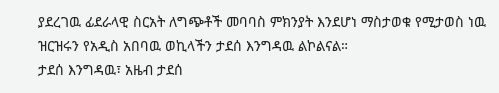ያደረገዉ ፊደራላዊ ስርአት ለግጭቶች መባባስ ምክንያት እንደሆነ ማስታወቁ የሚታወስ ነዉ ዝርዝሩን የአዲስ አበባዉ ወኪላችን ታደሰ እንግዳዉ ልኮልናል።
ታደሰ እንግዳዉ፣ አዜብ ታደሰ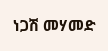ነጋሽ መሃመድ